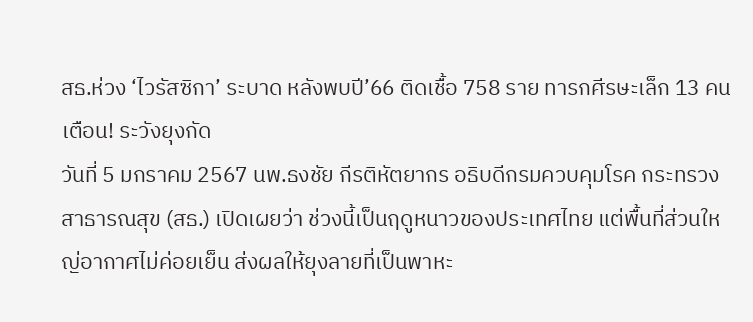สธ.ห่วง ‘ไวรัสซิกา’ ระบาด หลังพบปี’66 ติดเชื้อ 758 ราย ทารกศีรษะเล็ก 13 คน เตือน! ระวังยุงกัด
วันที่ 5 มกราคม 2567 นพ.ธงชัย กีรติหัตยากร อธิบดีกรมควบคุมโรค กระทรวงสาธารณสุข (สธ.) เปิดเผยว่า ช่วงนี้เป็นฤดูหนาวของประเทศไทย แต่พื้นที่ส่วนใหญ่อากาศไม่ค่อยเย็น ส่งผลให้ยุงลายที่เป็นพาหะ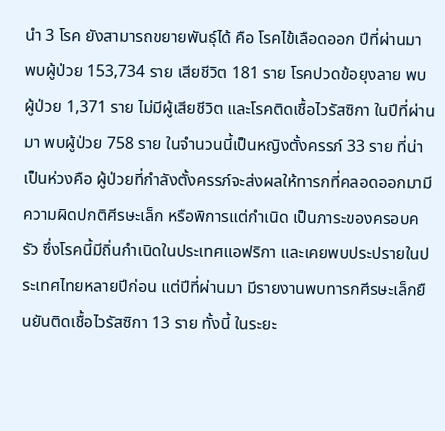นำ 3 โรค ยังสามารถขยายพันธุ์ได้ คือ โรคไข้เลือดออก ปีที่ผ่านมา พบผู้ป่วย 153,734 ราย เสียชีวิต 181 ราย โรคปวดข้อยุงลาย พบผู้ป่วย 1,371 ราย ไม่มีผู้เสียชีวิต และโรคติดเชื้อไวรัสซิกา ในปีที่ผ่านมา พบผู้ป่วย 758 ราย ในจำนวนนี้เป็นหญิงตั้งครรภ์ 33 ราย ที่น่าเป็นห่วงคือ ผู้ป่วยที่กำลังตั้งครรภ์จะส่งผลให้ทารกที่คลอดออกมามีความผิดปกติศีรษะเล็ก หรือพิการแต่กำเนิด เป็นภาระของครอบครัว ซึ่งโรคนี้มีถิ่นกำเนิดในประเทศแอฟริกา และเคยพบประปรายในประเทศไทยหลายปีก่อน แต่ปีที่ผ่านมา มีรายงานพบทารกศีรษะเล็กยืนยันติดเชื้อไวรัสซิกา 13 ราย ทั้งนี้ ในระยะ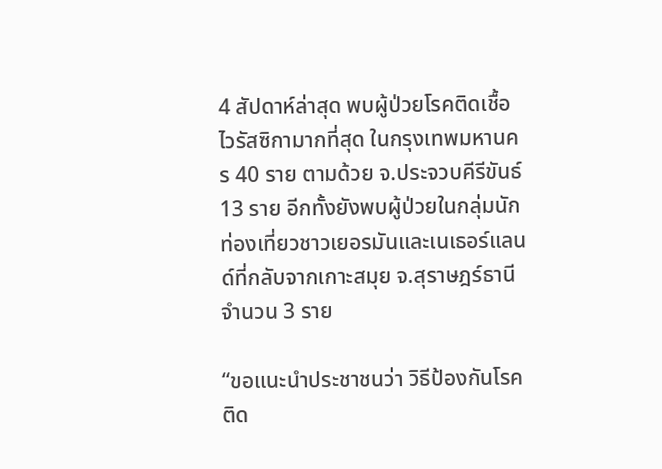4 สัปดาห์ล่าสุด พบผู้ป่วยโรคติดเชื้อไวรัสซิกามากที่สุด ในกรุงเทพมหานคร 40 ราย ตามด้วย จ.ประจวบคีรีขันธ์ 13 ราย อีกทั้งยังพบผู้ป่วยในกลุ่มนักท่องเที่ยวชาวเยอรมันและเนเธอร์แลนด์ที่กลับจากเกาะสมุย จ.สุราษฎร์ธานี จำนวน 3 ราย

“ขอแนะนำประชาชนว่า วิธีป้องกันโรคติด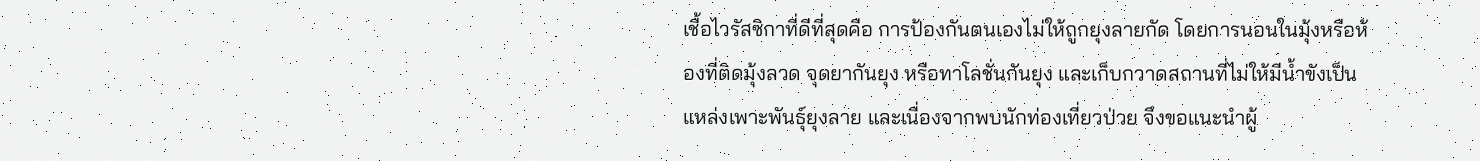เชื้อไวรัสซิกาที่ดีที่สุดคือ การป้องกันตนเองไม่ให้ถูกยุงลายกัด โดยการนอนในมุ้งหรือห้องที่ติดมุ้งลวด จุดยากันยุง หรือทาโลชั่นกันยุง และเก็บกวาดสถานที่ไม่ให้มีน้ำขังเป็นแหล่งเพาะพันธุ์ยุงลาย และเนื่องจากพบนักท่องเที่ยวป่วย จึงขอแนะนำผู้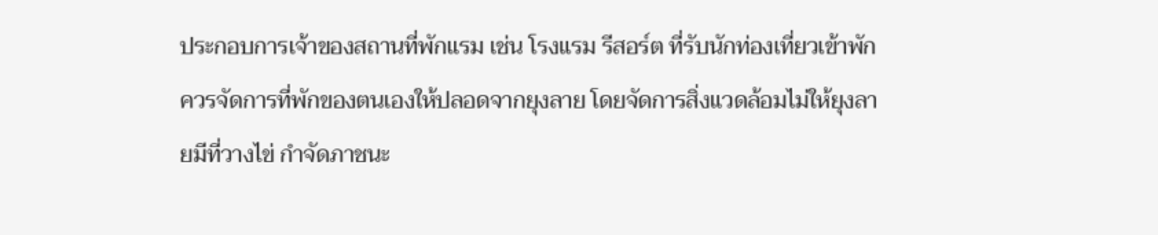ประกอบการเจ้าของสถานที่พักแรม เช่น โรงแรม รีสอร์ต ที่รับนักท่องเที่ยวเข้าพัก ควรจัดการที่พักของตนเองให้ปลอดจากยุงลาย โดยจัดการสิ่งแวดล้อมไม่ให้ยุงลายมีที่วางไข่ กำจัดภาชนะ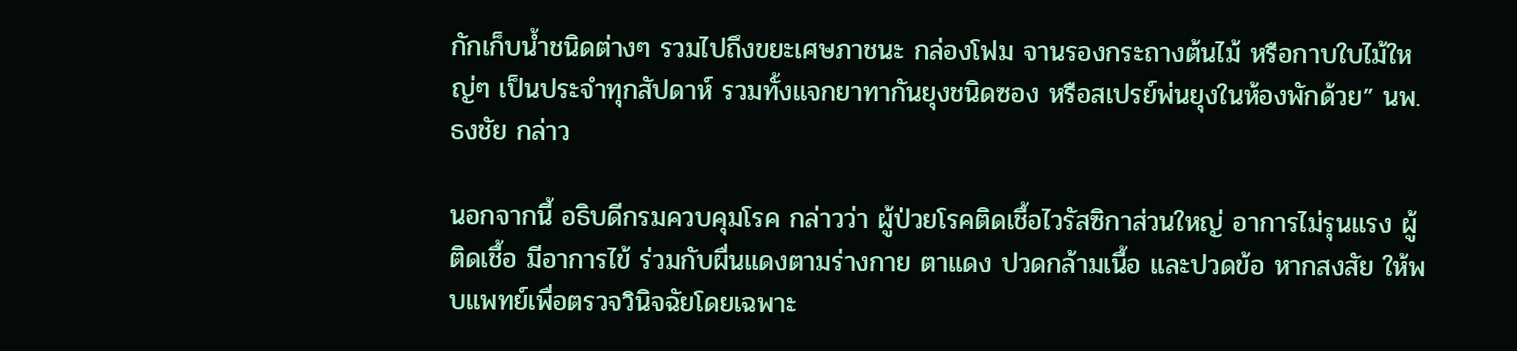กักเก็บน้ำชนิดต่างๆ รวมไปถึงขยะเศษภาชนะ กล่องโฟม จานรองกระถางต้นไม้ หรือกาบใบไม้ใหญ่ๆ เป็นประจำทุกสัปดาห์ รวมทั้งแจกยาทากันยุงชนิดซอง หรือสเปรย์พ่นยุงในห้องพักด้วย” นพ.ธงชัย กล่าว

นอกจากนี้ อธิบดีกรมควบคุมโรค กล่าวว่า ผู้ป่วยโรคติดเชื้อไวรัสซิกาส่วนใหญ่ อาการไม่รุนแรง ผู้ติดเชื้อ มีอาการไข้ ร่วมกับผื่นแดงตามร่างกาย ตาแดง ปวดกล้ามเนื้อ และปวดข้อ หากสงสัย ให้พบแพทย์เพื่อตรวจวินิจฉัยโดยเฉพาะ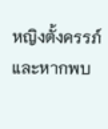หญิงตั้งครรภ์ และหากพบ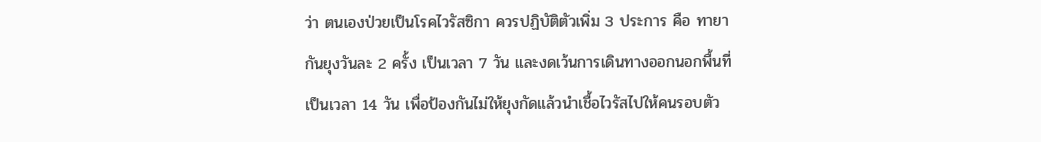ว่า ตนเองป่วยเป็นโรคไวรัสซิกา ควรปฏิบัติตัวเพิ่ม 3 ประการ คือ ทายากันยุงวันละ 2 ครั้ง เป็นเวลา 7 วัน และงดเว้นการเดินทางออกนอกพื้นที่เป็นเวลา 14 วัน เพื่อป้องกันไม่ให้ยุงกัดแล้วนำเชื้อไวรัสไปให้คนรอบตัว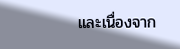และเนื่องจาก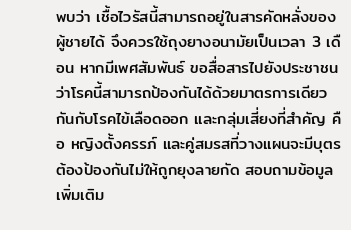พบว่า เชื้อไวรัสนี้สามารถอยู่ในสารคัดหลั่งของผู้ชายได้ จึงควรใช้ถุงยางอนามัยเป็นเวลา 3 เดือน หากมีเพศสัมพันธ์ ขอสื่อสารไปยังประชาชนว่าโรคนี้สามารถป้องกันได้ด้วยมาตรการเดียวกันกับโรคไข้เลือดออก และกลุ่มเสี่ยงที่สำคัญ คือ หญิงตั้งครรภ์ และคู่สมรสที่วางแผนจะมีบุตร ต้องป้องกันไม่ให้ถูกยุงลายกัด สอบถามข้อมูลเพิ่มเติม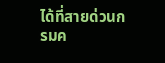ได้ที่สายด่วนกรมค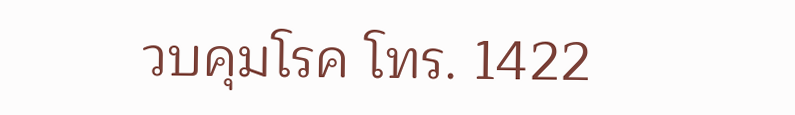วบคุมโรค โทร. 1422